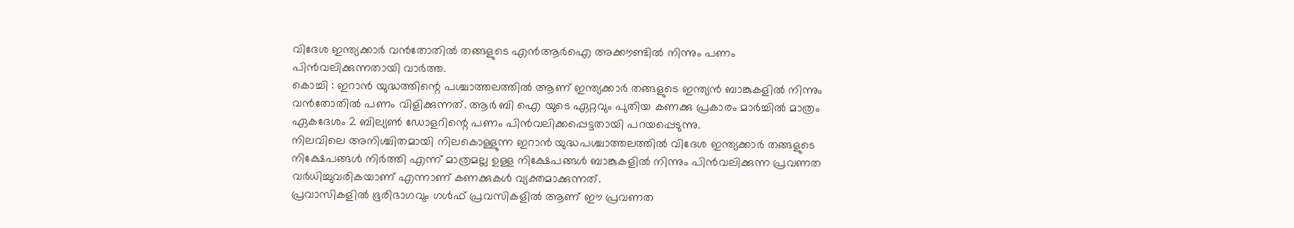വിദേശ ഇന്ത്യക്കാർ വൻതോതിൽ തങ്ങളുടെ എൻആർഐ അക്കൗണ്ടിൽ നിന്നും പണം പിൻവലിക്കുന്നതായി വാർത്ത.
കൊച്ചി : ഇറാൻ യുദ്ധത്തിന്റെ പശ്ചാത്തലത്തിൽ ആണ് ഇന്ത്യക്കാർ തങ്ങളുടെ ഇന്ത്യൻ ബാങ്കുകളിൽ നിന്നും വൻതോതിൽ പണം വിളിക്കുന്നത്. ആർ ബി ഐ യുടെ ഏറ്റവും പുതിയ കണക്കു പ്രകാരം മാർച്ചിൽ മാത്രം ഏകദേശം 2 ബില്യൺ ഡോളറിന്റെ പണം പിൻവലിക്കപ്പെട്ടതായി പറയപ്പെടുന്നു.
നിലവിലെ അനിശ്ചിതമായി നിലകൊള്ളുന്ന ഇറാൻ യുദ്ധപശ്ചാത്തലത്തിൽ വിദേശ ഇന്ത്യക്കാർ തങ്ങളുടെ നിക്ഷേപങ്ങൾ നിർത്തി എന്ന് മാത്രമല്ല ഉള്ള നിക്ഷേപങ്ങൾ ബാങ്കുകളിൽ നിന്നും പിൻവലിക്കുന്ന പ്രവണത വർധിച്ചുവരികയാണ് എന്നാണ് കണക്കുകൾ വ്യക്തമാക്കുന്നത്.
പ്രവാസികളിൽ ഭൂരിഭാഗവും ഗൾഫ് പ്രവസികളിൽ ആണ് ഈ പ്രവണത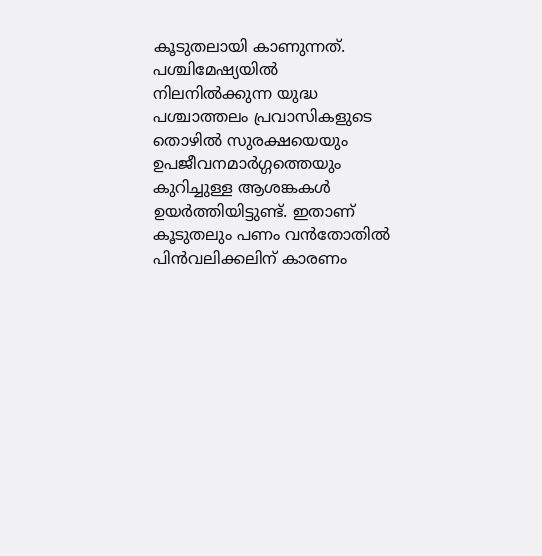കൂടുതലായി കാണുന്നത്.
പശ്ചിമേഷ്യയിൽ നിലനിൽക്കുന്ന യുദ്ധ പശ്ചാത്തലം പ്രവാസികളുടെ തൊഴിൽ സുരക്ഷയെയും ഉപജീവനമാർഗ്ഗത്തെയും കുറിച്ചുള്ള ആശങ്കകൾ ഉയർത്തിയിട്ടുണ്ട്. ഇതാണ് കൂടുതലും പണം വൻതോതിൽ പിൻവലിക്കലിന് കാരണം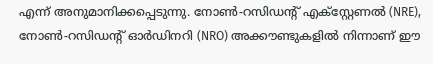എന്ന് അനുമാനിക്കപ്പെടുന്നു. നോൺ-റസിഡന്റ് എക്സ്റ്റേണൽ (NRE), നോൺ-റസിഡന്റ് ഓർഡിനറി (NRO) അക്കൗണ്ടുകളിൽ നിന്നാണ് ഈ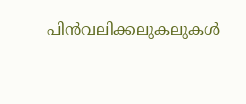പിൻവലിക്കലുകലുകൾ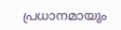പ്രധാനമായും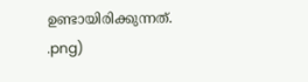ഉണ്ടായിരിക്കുന്നത്.
.png)